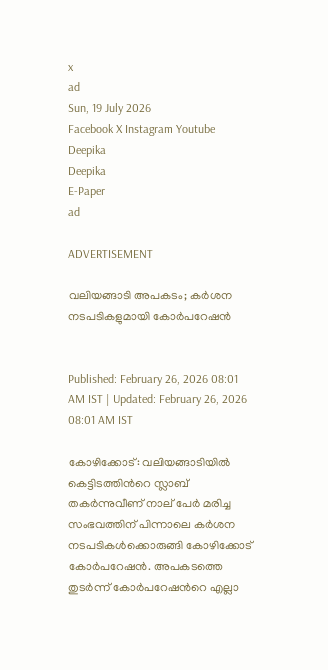x
ad
Sun, 19 July 2026
Facebook X Instagram Youtube
Deepika
Deepika
E-Paper
ad

ADVERTISEMENT

വലിയങ്ങാടി അപകടം; കർശന നടപടികളുമായി കോർപറേഷൻ


Published: February 26, 2026 08:01 AM IST | Updated: February 26, 2026 08:01 AM IST

കോഴിക്കോട്: വലിയങ്ങാടിയിൽ കെട്ടിടത്തിന്‍റെ സ്ലാബ് തകർന്നുവീണ് നാല് പേർ മരിച്ച സംഭവത്തിന് പിന്നാലെ കർശന നടപടികൾക്കൊരുങ്ങി കോഴിക്കോട് കോർപറേഷൻ. അപകടത്തെ തുടർന്ന് കോർപറേഷന്‍റെ എല്ലാ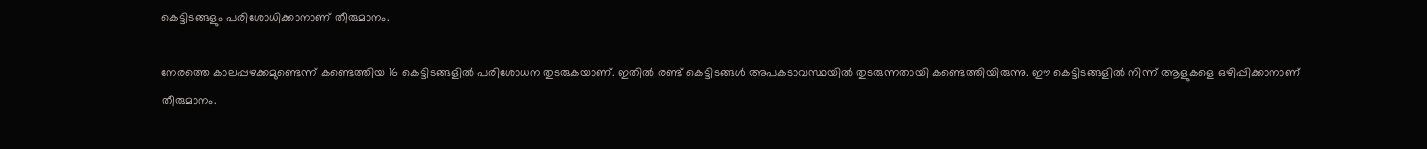കെട്ടിടങ്ങളും പരിശോധിക്കാനാണ് തീരുമാനം.

നേരത്തെ കാലപ്പഴക്കമുണ്ടെന്ന് കണ്ടെത്തിയ 16 കെട്ടിടങ്ങളിൽ പരിശോധന തുടരുകയാണ്. ഇതിൽ രണ്ട് കെട്ടിടങ്ങൾ അപകടാവസ്ഥയിൽ തുടരുന്നതായി കണ്ടെത്തിയിരുന്നു. ഈ കെട്ടിടങ്ങളിൽ നിന്ന് ആളുകളെ ഒഴിപ്പിക്കാനാണ് തീരുമാനം.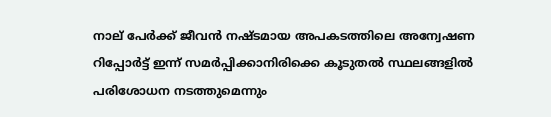നാല് പേർക്ക് ജീവൻ നഷ്ടമായ അപകടത്തിലെ അന്വേഷണ റിപ്പോർട്ട് ഇന്ന് സമർപ്പിക്കാനിരിക്കെ കൂടുതൽ സ്ഥലങ്ങളിൽ പരിശോധന നടത്തുമെന്നും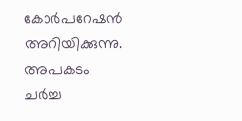കോർപറേഷൻ അറിയിക്കുന്നു. അപകടം ചർച്ച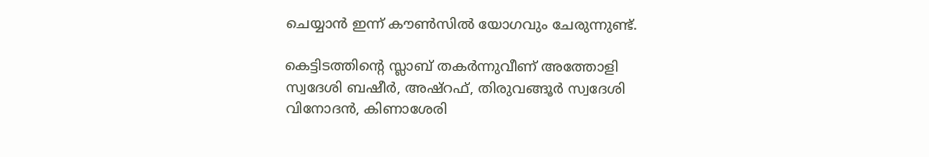ചെയ്യാൻ ഇന്ന് കൗൺസിൽ യോഗവും ചേരുന്നുണ്ട്.

കെട്ടിടത്തിന്‍റെ സ്ലാബ് തകർന്നുവീണ് അത്തോളി സ്വദേശി ബഷീര്‍, അഷ്റഫ്, തിരുവങ്ങൂര്‍ സ്വദേശി വിനോദന്‍, കിണാശേരി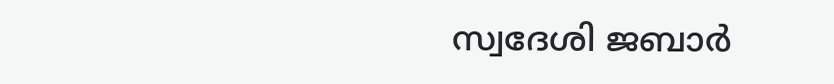സ്വദേശി ജബാര്‍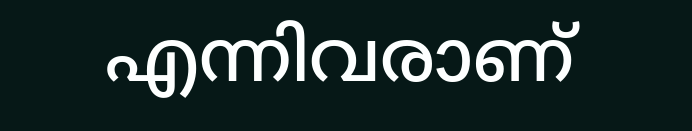എന്നിവരാണ്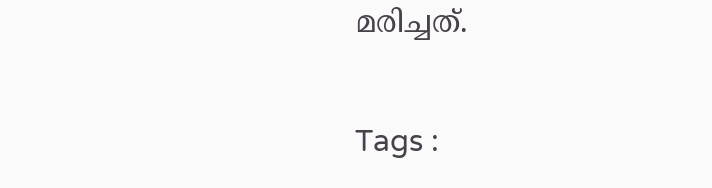മരിച്ചത്.

Tags :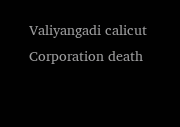Valiyangadi calicut Corporation death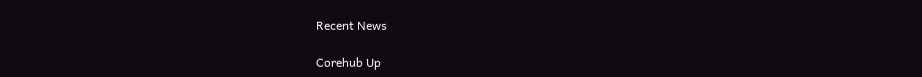Recent News

Corehub Up